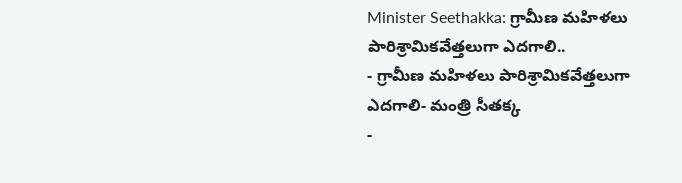Minister Seethakka: గ్రామీణ మహిళలు పారిశ్రామికవేత్తలుగా ఎదగాలి..
- గ్రామీణ మహిళలు పారిశ్రామికవేత్తలుగా ఎదగాలి- మంత్రి సీతక్క
-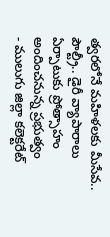త్వరలోనే మహిళలకు మీసేవ.. పౌల్ట్రీ.. డైరీ వ్యాపారాలు ఏర్పాటుకు ప్రోత్సాహం అందించనున్న ప్రభుత్వం
- ములుగు జిల్లా కలెక్టరేట్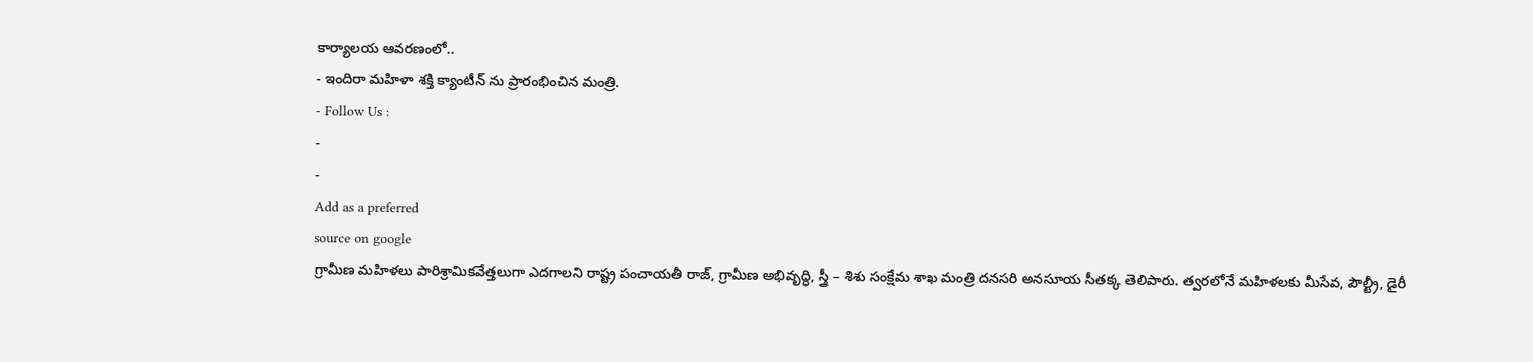కార్యాలయ ఆవరణంలో..
- ఇందిరా మహిళా శక్తి క్యాంటీన్ ను ప్రారంభించిన మంత్రి.
- Follow Us :
-
-
Add as a preferred
source on google
గ్రామీణ మహిళలు పారిశ్రామికవేత్తలుగా ఎదగాలని రాష్ట్ర పంచాయతీ రాజ్, గ్రామీణ అభివృద్ధి, స్త్రీ – శిశు సంక్షేమ శాఖ మంత్రి దనసరి అనసూయ సీతక్క తెలిపారు. త్వరలోనే మహిళలకు మీసేవ, పౌల్ట్రీ, డైరీ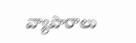వ్యాపారాలు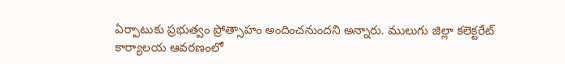ఏర్పాటుకు ప్రభుత్వం ప్రోత్సాహం అందించనుందని అన్నారు. ములుగు జిల్లా కలెక్టరేట్ కార్యాలయ ఆవరణంలో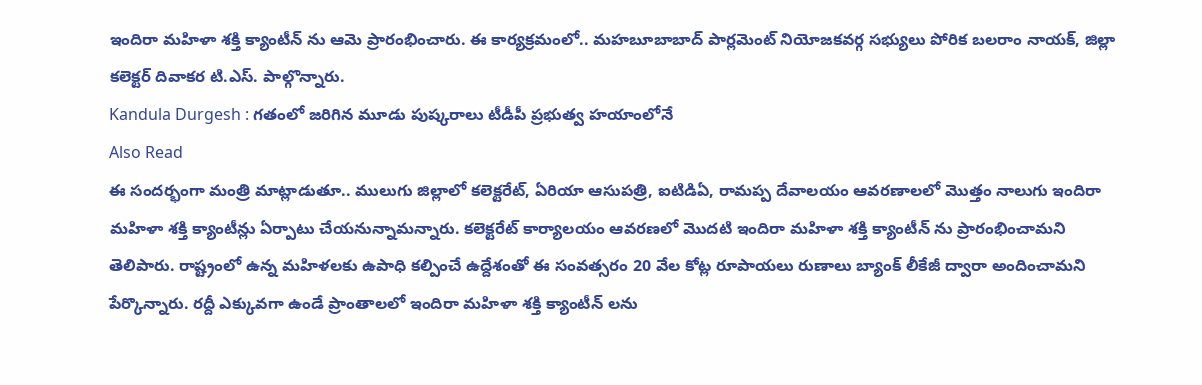ఇందిరా మహిళా శక్తి క్యాంటీన్ ను ఆమె ప్రారంభించారు. ఈ కార్యక్రమంలో.. మహబూబాబాద్ పార్లమెంట్ నియోజకవర్గ సభ్యులు పోరిక బలరాం నాయక్, జిల్లా కలెక్టర్ దివాకర టి.ఎస్. పాల్గొన్నారు.
Kandula Durgesh : గతంలో జరిగిన మూడు పుష్కరాలు టీడీపీ ప్రభుత్వ హయాంలోనే
Also Read
ఈ సందర్భంగా మంత్రి మాట్లాడుతూ.. ములుగు జిల్లాలో కలెక్టరేట్, ఏరియా ఆసుపత్రి, ఐటిడిఏ, రామప్ప దేవాలయం ఆవరణాలలో మొత్తం నాలుగు ఇందిరా మహిళా శక్తి క్యాంటీన్లు ఏర్పాటు చేయనున్నామన్నారు. కలెక్టరేట్ కార్యాలయం ఆవరణలో మొదటి ఇందిరా మహిళా శక్తి క్యాంటీన్ ను ప్రారంభించామని తెలిపారు. రాష్ట్రంలో ఉన్న మహిళలకు ఉపాధి కల్పించే ఉద్దేశంతో ఈ సంవత్సరం 20 వేల కోట్ల రూపాయలు రుణాలు బ్యాంక్ లీకేజీ ద్వారా అందించామని పేర్కొన్నారు. రద్దీ ఎక్కువగా ఉండే ప్రాంతాలలో ఇందిరా మహిళా శక్తి క్యాంటీన్ లను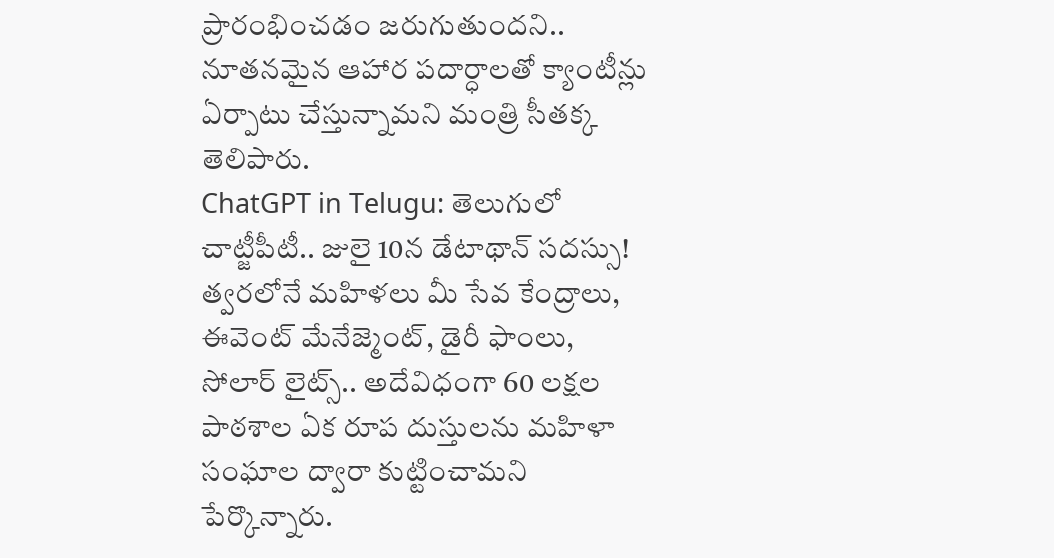ప్రారంభించడం జరుగుతుందని.. నూతనమైన ఆహార పదార్ధాలతో క్యాంటీన్లు ఏర్పాటు చేస్తున్నామని మంత్రి సీతక్క తెలిపారు.
ChatGPT in Telugu: తెలుగులో చాట్జీపీటీ.. జులై 10న డేటాథాన్ సదస్సు!
త్వరలోనే మహిళలు మీ సేవ కేంద్రాలు, ఈవెంట్ మేనేజ్మెంట్, డైరీ ఫాంలు, సోలార్ లైట్స్.. అదేవిధంగా 60 లక్షల పాఠశాల ఏక రూప దుస్తులను మహిళా సంఘాల ద్వారా కుట్టించామని పేర్కొన్నారు.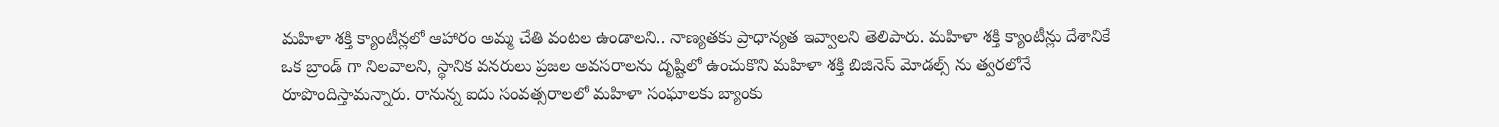మహిళా శక్తి క్యాంటీన్లలో ఆహారం అమ్మ చేతి వంటల ఉండాలని.. నాణ్యతకు ప్రాధాన్యత ఇవ్వాలని తెలిపారు. మహిళా శక్తి క్యాంటీన్లు దేశానికే ఒక బ్రాండ్ గా నిలవాలని, స్థానిక వనరులు ప్రజల అవసరాలను దృష్టిలో ఉంచుకొని మహిళా శక్తి బిజినెస్ మోడల్స్ ను త్వరలోనే రూపొందిస్తామన్నారు. రానున్న ఐదు సంవత్సరాలలో మహిళా సంఘాలకు బ్యాంకు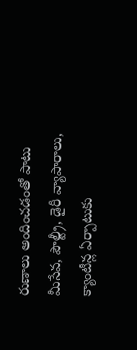రుణాలు అందించడంతో పాటు మీసేవ, పౌల్ట్రీ, డైరీ వ్యాపారాలు, క్యాంటీన్ల ఏర్పాటుకు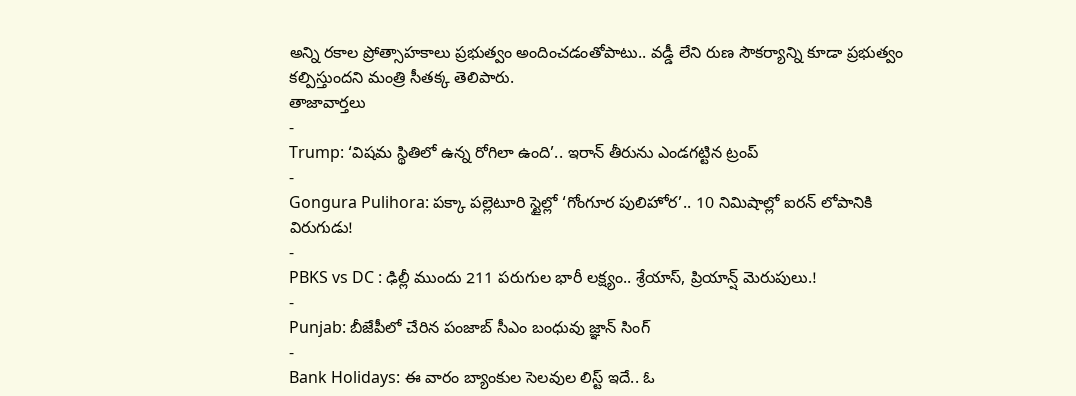అన్ని రకాల ప్రోత్సాహకాలు ప్రభుత్వం అందించడంతోపాటు.. వడ్డీ లేని రుణ సౌకర్యాన్ని కూడా ప్రభుత్వం కల్పిస్తుందని మంత్రి సీతక్క తెలిపారు.
తాజావార్తలు
-
Trump: ‘విషమ స్థితిలో ఉన్న రోగిలా ఉంది’.. ఇరాన్ తీరును ఎండగట్టిన ట్రంప్
-
Gongura Pulihora: పక్కా పల్లెటూరి స్టైల్లో ‘గోంగూర పులిహోర’.. 10 నిమిషాల్లో ఐరన్ లోపానికి విరుగుడు!
-
PBKS vs DC : ఢిల్లీ ముందు 211 పరుగుల భారీ లక్ష్యం.. శ్రేయాస్, ప్రియాన్ష్ మెరుపులు.!
-
Punjab: బీజేపీలో చేరిన పంజాబ్ సీఎం బంధువు జ్ఞాన్ సింగ్
-
Bank Holidays: ఈ వారం బ్యాంకుల సెలవుల లిస్ట్ ఇదే.. ఓ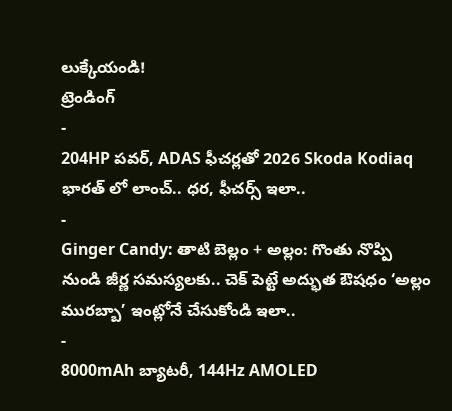లుక్కేయండి!
ట్రెండింగ్
-
204HP పవర్, ADAS ఫీచర్లతో 2026 Skoda Kodiaq భారత్ లో లాంచ్.. ధర, ఫీచర్స్ ఇలా..
-
Ginger Candy: తాటి బెల్లం + అల్లం: గొంతు నొప్పి నుండి జీర్ణ సమస్యలకు.. చెక్ పెట్టే అద్భుత ఔషధం ‘అల్లం మురబ్బా’ ఇంట్లోనే చేసుకోండి ఇలా..
-
8000mAh బ్యాటరీ, 144Hz AMOLED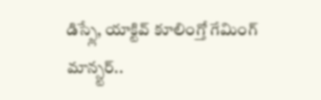డిస్ప్లే, యాక్టివ్ కూలింగ్తో గేమింగ్ మాన్స్టర్..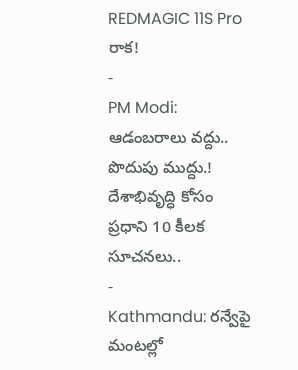REDMAGIC 11S Pro రాక!
-
PM Modi: ఆడంబరాలు వద్దు.. పొదుపు ముద్దు.! దేశాభివృద్ధి కోసం ప్రధాని 10 కీలక సూచనలు..
-
Kathmandu: రన్వేపై మంటల్లో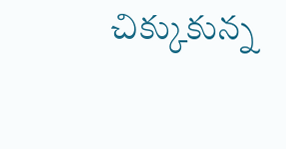చిక్కుకున్న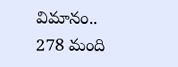విమానం.. 278 మంది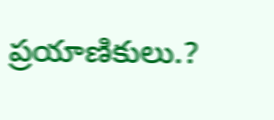ప్రయాణికులు.?